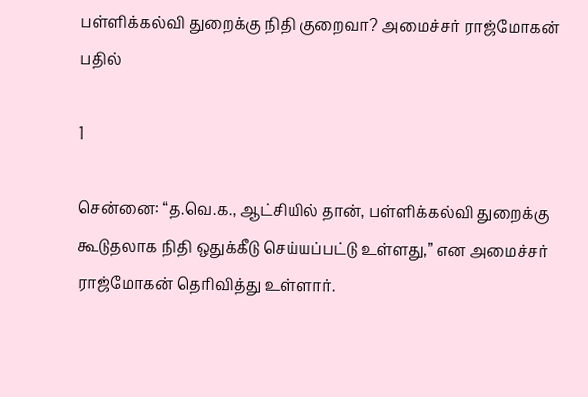பள்ளிக்கல்வி துறைக்கு நிதி குறைவா? அமைச்சர் ராஜ்மோகன் பதில்

1

சென்னை: “த.வெ.க., ஆட்சியில் தான், பள்ளிக்கல்வி துறைக்கு கூடுதலாக நிதி ஒதுக்கீடு செய்யப்பட்டு உள்ளது,” என அமைச்சர் ராஜ்மோகன் தெரிவித்து உள்ளார்.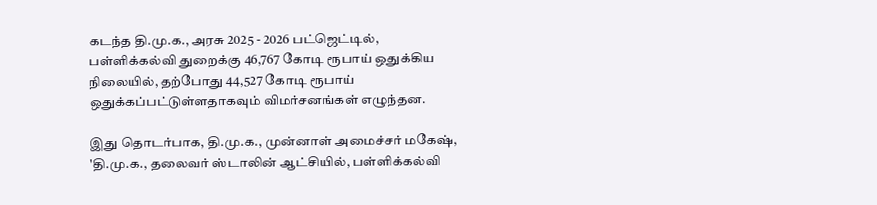கடந்த தி.மு.க., அரசு 2025 - 2026 பட்ஜெட்டில், பள்ளிக்கல்வி துறைக்கு 46,767 கோடி ரூபாய் ஒதுக்கிய நிலையில், தற்போது 44,527 கோடி ரூபாய் ஒதுக்கப்பட்டுள்ளதாகவும் விமர்சனங்கள் எழுந்தன.

இது தொடர்பாக, தி.மு.க., முன்னாள் அமைச்சர் மகேஷ், 'தி.மு.க., தலைவர் ஸ்டாலின் ஆட்சியில், பள்ளிக்கல்வி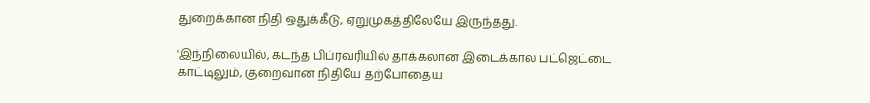துறைக்கான நிதி ஒதுக்கீடு, ஏறுமுகத்திலேயே இருந்தது.

'இந்நிலையில், கடந்த பிப்ரவரியில் தாக்கலான இடைக்கால பட்ஜெட்டை காட்டிலும், குறைவான நிதியே தற்போதைய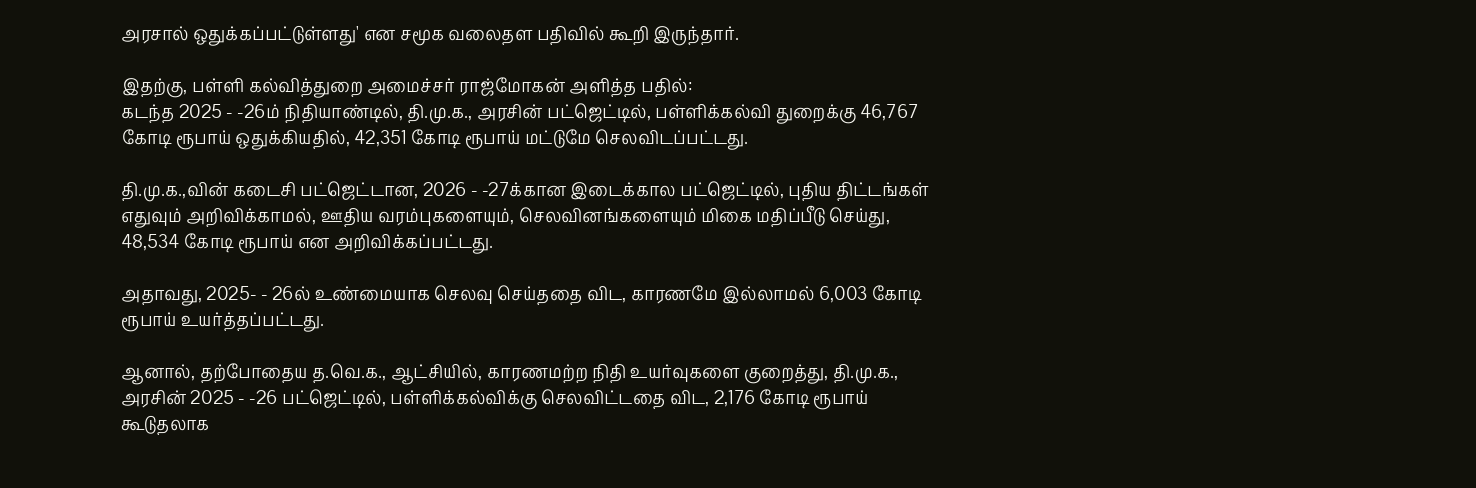அரசால் ஒதுக்கப்பட்டுள்ளது' என சமூக வலைதள பதிவில் கூறி இருந்தார்.

இதற்கு, பள்ளி கல்வித்துறை அமைச்சர் ராஜ்மோகன் அளித்த பதில்:
கடந்த 2025 - -26ம் நிதியாண்டில், தி.மு.க., அரசின் பட்ஜெட்டில், பள்ளிக்கல்வி துறைக்கு 46,767 கோடி ரூபாய் ஒதுக்கியதில், 42,351 கோடி ரூபாய் மட்டுமே செலவிடப்பட்டது.

தி.மு.க.,வின் கடைசி பட்ஜெட்டான, 2026 - -27க்கான இடைக்கால பட்ஜெட்டில், புதிய திட்டங்கள் எதுவும் அறிவிக்காமல், ஊதிய வரம்புகளையும், செலவினங்களையும் மிகை மதிப்பீடு செய்து, 48,534 கோடி ரூபாய் என அறிவிக்கப்பட்டது.

அதாவது, 2025- - 26ல் உண்மையாக செலவு செய்ததை விட, காரணமே இல்லாமல் 6,003 கோடி ரூபாய் உயர்த்தப்பட்டது.

ஆனால், தற்போதைய த.வெ.க., ஆட்சியில், காரணமற்ற நிதி உயர்வுகளை குறைத்து, தி.மு.க., அரசின் 2025 - -26 பட்ஜெட்டில், பள்ளிக்கல்விக்கு செலவிட்டதை விட, 2,176 கோடி ரூபாய் கூடுதலாக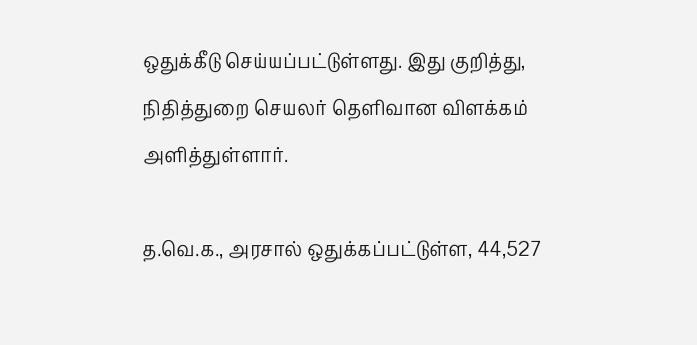ஒதுக்கீடு செய்யப்பட்டுள்ளது. இது குறித்து, நிதித்துறை செயலர் தெளிவான விளக்கம் அளித்துள்ளார்.

த.வெ.க., அரசால் ஒதுக்கப்பட்டுள்ள, 44,527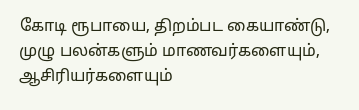கோடி ரூபாயை, திறம்பட கையாண்டு, முழு பலன்களும் மாணவர்களையும், ஆசிரியர்களையும்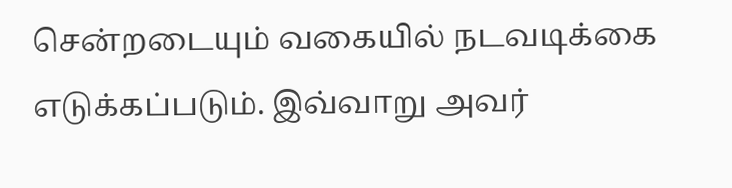சென்றடையும் வகையில் நடவடிக்கை எடுக்கப்படும். இவ்வாறு அவர்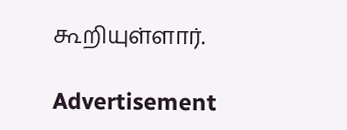கூறியுள்ளார்.

Advertisement